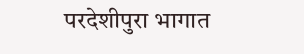परदेशीपुरा भागात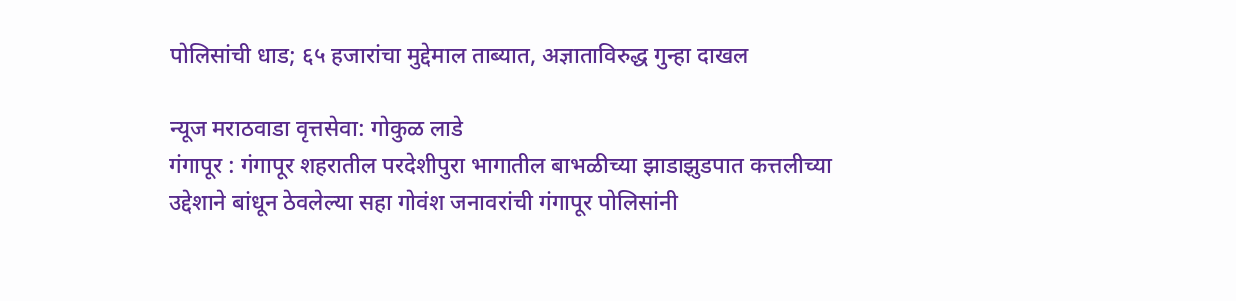पोलिसांची धाड; ६५ हजारांचा मुद्देमाल ताब्यात, अज्ञाताविरुद्ध गुन्हा दाखल

न्यूज मराठवाडा वृत्तसेवा: गोकुळ लाडे
गंगापूर : गंगापूर शहरातील परदेशीपुरा भागातील बाभळीच्या झाडाझुडपात कत्तलीच्या उद्देशाने बांधून ठेवलेल्या सहा गोवंश जनावरांची गंगापूर पोलिसांनी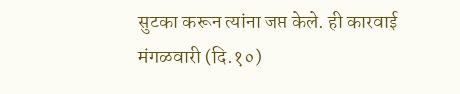सुटका करून त्यांना जप्त केले. ही कारवाई मंगळवारी (दि.१०)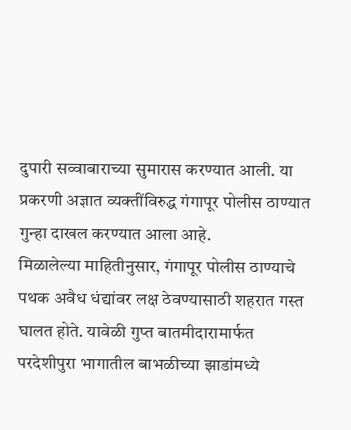दुपारी सव्वाबाराच्या सुमारास करण्यात आली. या प्रकरणी अज्ञात व्यक्तींविरुद्ध गंगापूर पोलीस ठाण्यात गुन्हा दाखल करण्यात आला आहे.
मिळालेल्या माहितीनुसार, गंगापूर पोलीस ठाण्याचे पथक अवैध धंद्यांवर लक्ष ठेवण्यासाठी शहरात गस्त घालत होते. यावेळी गुप्त बातमीदारामार्फत परदेशीपुरा भागातील बाभळीच्या झाडांमध्ये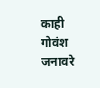काही गोवंश जनावरे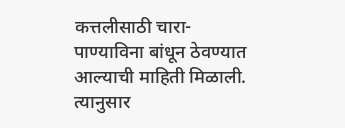कत्तलीसाठी चारा-पाण्याविना बांधून ठेवण्यात आल्याची माहिती मिळाली. त्यानुसार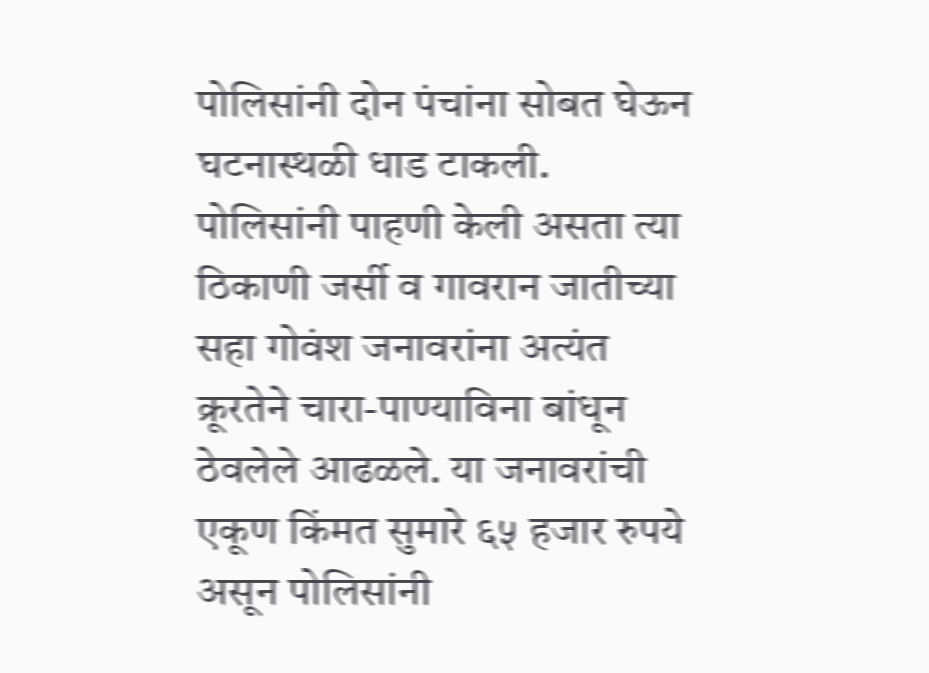पोलिसांनी दोन पंचांना सोबत घेऊन घटनास्थळी धाड टाकली.
पोलिसांनी पाहणी केली असता त्या ठिकाणी जर्सी व गावरान जातीच्या सहा गोवंश जनावरांना अत्यंत क्रूरतेने चारा-पाण्याविना बांधून ठेवलेले आढळले. या जनावरांची एकूण किंमत सुमारे ६५ हजार रुपये असून पोलिसांनी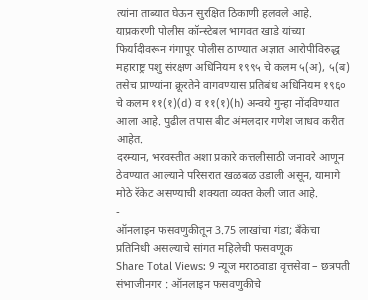त्यांना ताब्यात घेऊन सुरक्षित ठिकाणी हलवले आहे.
याप्रकरणी पोलीस कॉन्स्टेबल भागवत खाडे यांच्या फिर्यादीवरून गंगापूर पोलीस ठाण्यात अज्ञात आरोपीविरुद्ध महाराष्ट्र पशु संरक्षण अधिनियम १९९५ चे कलम ५(अ), ५(ब) तसेच प्राण्यांना क्रूरतेने वागवण्यास प्रतिबंध अधिनियम १९६० चे कलम ११(१)(d) व ११(१)(h) अन्वये गुन्हा नोंदविण्यात आला आहे. पुढील तपास बीट अंमलदार गणेश जाधव करीत आहेत.
दरम्यान, भरवस्तीत अशा प्रकारे कत्तलीसाठी जनावरे आणून ठेवण्यात आल्याने परिसरात खळबळ उडाली असून, यामागे मोठे रॅकेट असण्याची शक्यता व्यक्त केली जात आहे.
-
ऑनलाइन फसवणुकीतून 3.75 लाखांचा गंडा; बँकेचा प्रतिनिधी असल्याचे सांगत महिलेची फसवणूक
Share Total Views: 9 न्यूज मराठवाडा वृत्तसेवा – छत्रपती संभाजीनगर : ऑनलाइन फसवणुकीचे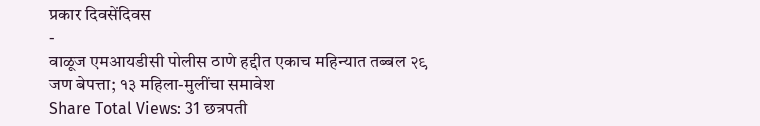प्रकार दिवसेंदिवस
-
वाळूज एमआयडीसी पोलीस ठाणे हद्दीत एकाच महिन्यात तब्बल २९ जण बेपत्ता; १३ महिला-मुलींचा समावेश
Share Total Views: 31 छत्रपती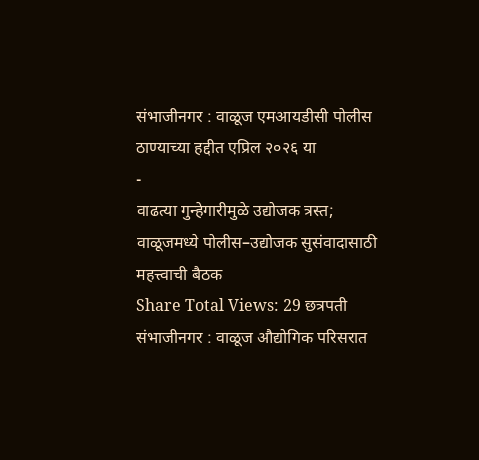संभाजीनगर : वाळूज एमआयडीसी पोलीस ठाण्याच्या हद्दीत एप्रिल २०२६ या
-
वाढत्या गुन्हेगारीमुळे उद्योजक त्रस्त; वाळूजमध्ये पोलीस–उद्योजक सुसंवादासाठी महत्त्वाची बैठक
Share Total Views: 29 छत्रपती संभाजीनगर : वाळूज औद्योगिक परिसरात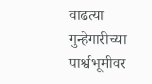वाढत्या गुन्हेगारीच्या पार्श्वभूमीवर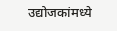उद्योजकांमध्ये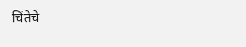चिंतेचे